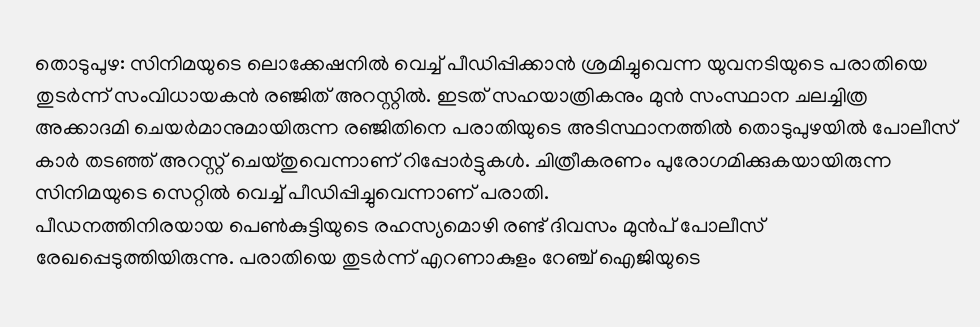തൊടുപുഴ: സിനിമയുടെ ലൊക്കേഷനിൽ വെച്ച് പീഡിപ്പിക്കാൻ ശ്രമിച്ചുവെന്ന യുവനടിയുടെ പരാതിയെ തുടർന്ന് സംവിധായകൻ രഞ്ജിത് അറസ്റ്റിൽ. ഇടത് സഹയാത്രികനും മുൻ സംസ്ഥാന ചലച്ചിത്ര അക്കാദമി ചെയർമാനുമായിരുന്ന രഞ്ജിതിനെ പരാതിയുടെ അടിസ്ഥാനത്തിൽ തൊടുപുഴയിൽ പോലീസ് കാർ തടഞ്ഞ് അറസ്റ്റ് ചെയ്തുവെന്നാണ് റിപ്പോർട്ടുകൾ. ചിത്രീകരണം പുരോഗമിക്കുകയായിരുന്ന സിനിമയുടെ സെറ്റിൽ വെച്ച് പീഡിപ്പിച്ചുവെന്നാണ് പരാതി.
പീഡനത്തിനിരയായ പെൺകുട്ടിയുടെ രഹസ്യമൊഴി രണ്ട് ദിവസം മുൻപ് പോലീസ് രേഖപ്പെടുത്തിയിരുന്നു. പരാതിയെ തുടർന്ന് എറണാകുളം റേഞ്ച് ഐജിയുടെ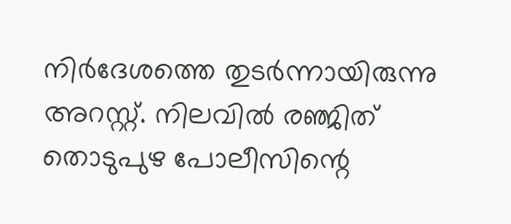നിർദേശത്തെ തുടർന്നായിരുന്നു അറസ്റ്റ്. നിലവിൽ രഞ്ജിത് തൊടുപുഴ പോലീസിന്റെ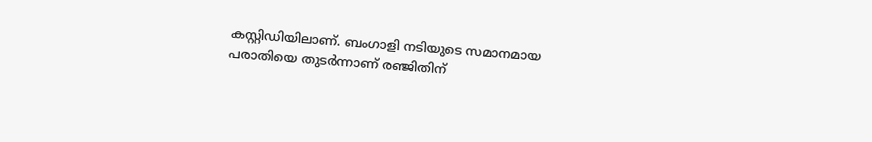കസ്റ്റിഡിയിലാണ്. ബംഗാളി നടിയുടെ സമാനമായ പരാതിയെ തുടർന്നാണ് രഞ്ജിതിന്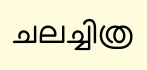ചലച്ചിത്ര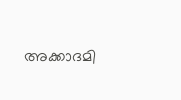അക്കാദമി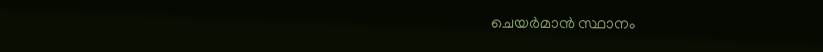ചെയർമാൻ സ്ഥാനം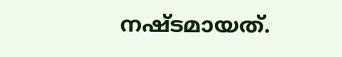നഷ്ടമായത്.